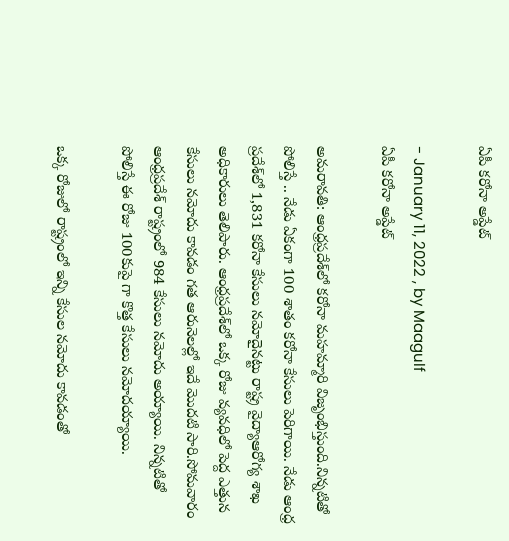ఏపీ కరోనా అప్డేట్

- January 11, 2022 , by Maagulf
ఏపీ కరోనా అప్డేట్

అమరావతి: ఆంధ్రప్రదేశ్‌లో కరోనా మహమ్మారి విజృంభిస్తుంది.నిన్నటితో పోలిస్తే .. నేడు ఏకంగా 100 శాతం క‌రోనా కేసులు పెరిగాయి. నేడు ఆంధ్ర ప్రదేశ్‌లో 1,831 క‌రోనా కేసులు న‌మోదైనట్టు రాష్ట్ర వైద్యాఆరోగ్య శాఖ అధికారులు తెలిపారు. ఆంధ్రప్రదేశ్‌లో ఒక్క రోజు వ్యవధిలో పెద్ద ఎత్తున కేసులు నమోదు కావడం గత ఆరునెలల్లో ఇదే మొదటి సారి.సోమవారం ఆంధ్రప్రదేశ్‌ రాష్ట్రంలో 984 కేసులు న‌మోదు అయ్యాయి. నిన్నటితో పోలిస్తే ఈ రోజు 100కుపై గా కొత్త కేసులు నమోదయ్యాయి.

ఒక్క రోజులో రాష్ట్రంలో ఇన్ని కేసుల న‌మోదు కావ‌డంతో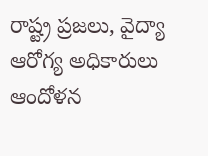రాష్ట్ర ప్రజలు, వైద్యా ఆరోగ్య అధికారులు ఆందోళన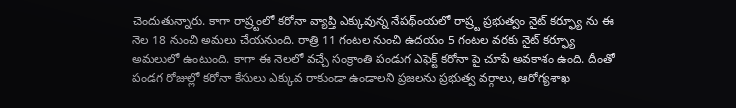చెందుతున్నారు. కాగా రాష్ర్టంలో కరోనా వ్యాప్తి ఎక్కువున్న నేపథ్ంయలో రాష్ర్ట ప్రభుత్వం నైట్‌ క‌ర్ఫ్యూ ను ఈ నెల 18 నుంచి అమలు చేయనుంది. రాత్రి 11 గంట‌ల నుంచి ఉద‌యం 5 గంట‌ల వ‌ర‌కు నైట్ క‌ర్ఫ్యూ అమ‌లులో ఉంటుంది. కాగా ఈ నెలలో వ‌చ్చే సంక్రాంతి పండుగ ఎఫెక్ట్ క‌రోనా పై చూపే అవ‌కాశం ఉంది. దీంతో పండ‌గ రోజుల్లో క‌రోనా కేసులు ఎక్కువ రాకుండా ఉండాల‌ని ప్రజలను ప్రభుత్వ వర్గాలు, ఆరోగ్యశాఖ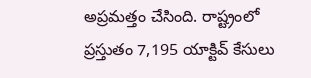అప్రమత్తం చేసింది. రాష్ట్రంలో ప్రస్తుతం 7,195 యాక్టివ్ కేసులు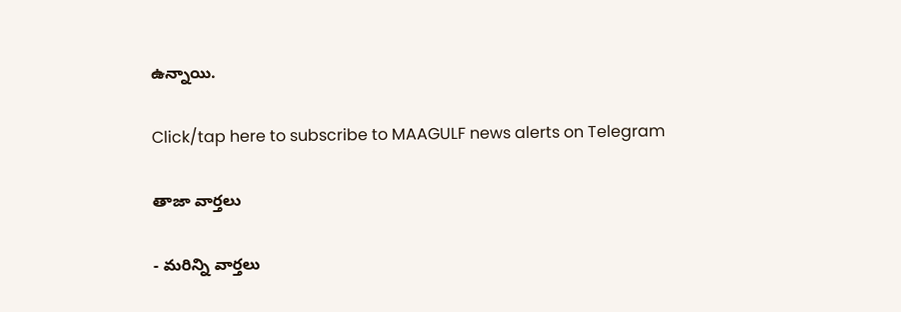ఉన్నాయి.

Click/tap here to subscribe to MAAGULF news alerts on Telegram

తాజా వార్తలు

- మరిన్ని వార్తలు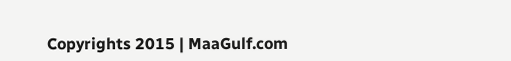Copyrights 2015 | MaaGulf.com